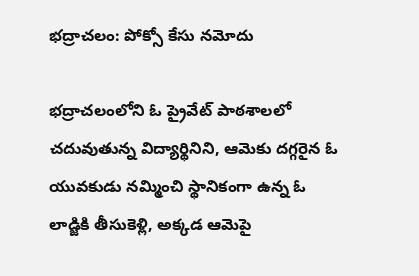భద్రాచలం: పోక్సో కేసు నమోదు

భద్రాచలంలోని ఓ ప్రైవేట్ పాఠశాలలో చదువుతున్న విద్యార్థినిని, ఆమెకు దగ్గరైన ఓ యువకుడు నమ్మించి స్థానికంగా ఉన్న ఓ లాడ్జికి తీసుకెళ్లి, అక్కడ ఆమెపై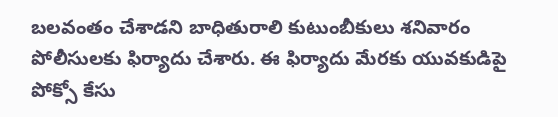బలవంతం చేశాడని బాధితురాలి కుటుంబీకులు శనివారం పోలీసులకు ఫిర్యాదు చేశారు. ఈ ఫిర్యాదు మేరకు యువకుడిపై పోక్సో కేసు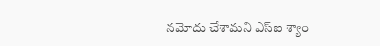నమోదు చేశామని ఎస్ఐ శ్యాం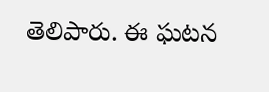తెలిపారు. ఈ ఘటన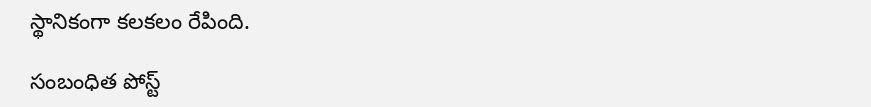స్థానికంగా కలకలం రేపింది.

సంబంధిత పోస్ట్